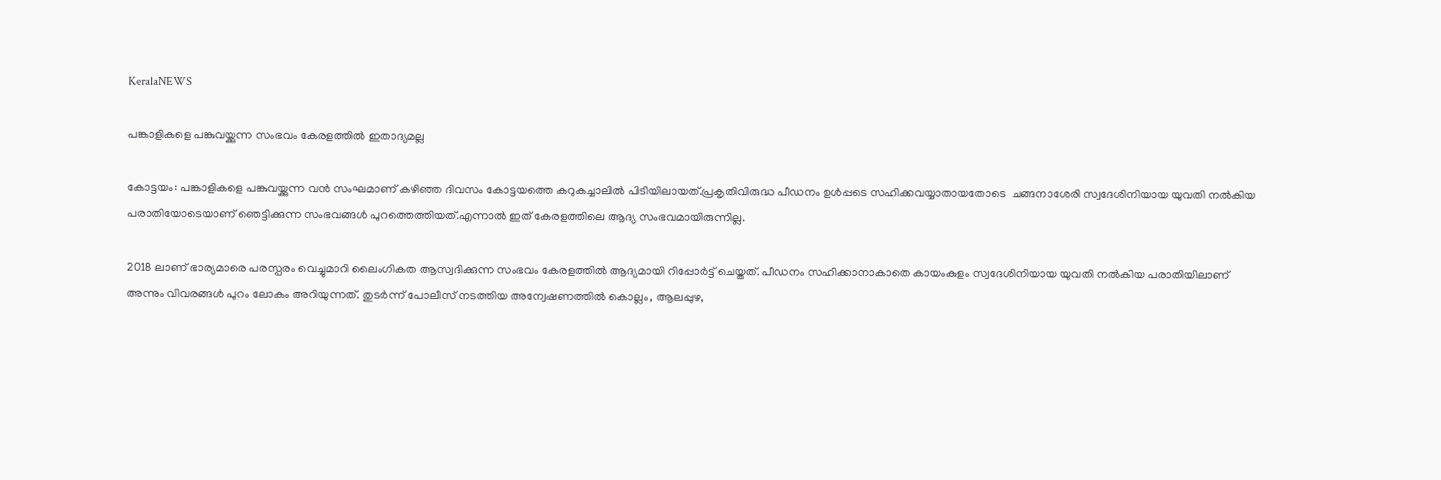KeralaNEWS

പങ്കാളികളെ പങ്കുവയ്ക്കുന്ന സംഭവം കേരളത്തിൽ ഇതാദ്യമല്ല

കോട്ടയം: പങ്കാളികളെ പങ്കുവയ്ക്കുന്ന വന്‍ സംഘമാണ് കഴിഞ്ഞ ദിവസം കോട്ടയത്തെ കറുകച്ചാലിൽ പിടിയിലായത്.പ്രകൃതിവിരുദ്ധ പീഡനം ഉൾപ്പടെ സഹിക്കവയ്യാതായതോടെ  ചങ്ങനാശേരി സ്വദേശിനിയായ യുവതി നൽകിയ പരാതിയോടെയാണ് ഞെട്ടിക്കുന്ന സംഭവങ്ങള്‍ പുറത്തെത്തിയത്.എന്നാൽ ഇത് കേരളത്തിലെ ആദ്യ സംഭവമായിരുന്നില്ല.

2018 ലാണ് ഭാര്യമാരെ പരസ്പരം വെച്ചുമാറി ലൈംഗികത ആസ്വദിക്കുന്ന സംഭവം കേരളത്തിൽ ആദ്യമായി റിപ്പോർട്ട് ചെയ്തത്. പീഡനം സഹിക്കാനാകാതെ കായംകുളം സ്വദേശിനിയായ യുവതി നല്‍കിയ പരാതിയിലാണ് അന്നും വിവരങ്ങള്‍ പുറം ലോകം അറിയുന്നത്. തുടര്‍ന്ന് പോലീസ് നടത്തിയ അന്വേഷണത്തില്‍ കൊല്ലം, ആലപ്പുഴ,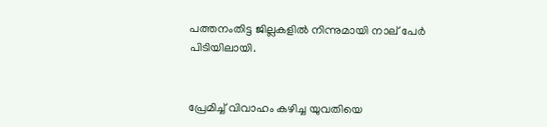പത്തനംതിട്ട ജില്ലകളില്‍ നിന്നുമായി നാല് പേര്‍ പിടിയിലായി.


പ്രേമിച്ച് വിവാഹം കഴിച്ച യുവതിയെ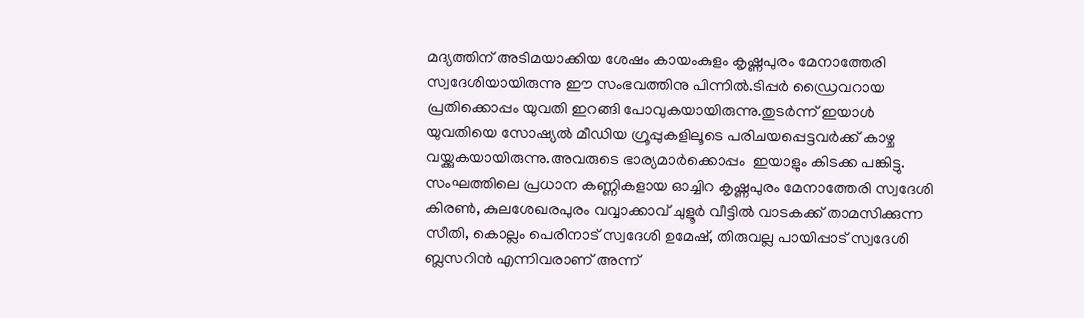മദ്യത്തിന് അടിമയാക്കിയ ശേഷം കായംകുളം കൃഷ്ണപുരം മേനാത്തേരി സ്വദേശിയായിരുന്നു ഈ സംഭവത്തിനു പിന്നിൽ.ടിപ്പര്‍ ഡ്രൈവറായ പ്രതിക്കൊപ്പം യുവതി ഇറങ്ങി പോവുകയായിരുന്നു.തുടര്‍ന്ന് ഇയാള്‍ യുവതിയെ സോഷ്യല്‍ മീഡിയ ഗ്രൂപ്പുകളിലൂടെ പരിചയപ്പെട്ടവര്‍ക്ക് കാഴ്ച വയ്ക്കുകയായിരുന്നു.അവരുടെ ഭാര്യമാര്‍ക്കൊപ്പം  ഇയാളും കിടക്ക പങ്കിട്ടു.
സംഘത്തിലെ പ്രധാന കണ്ണികളായ ഓച്ചിറ കൃഷ്ണപുരം മേനാത്തേരി സ്വദേശി കിരണ്‍, കുലശേഖരപുരം വവ്വാക്കാവ് ചുളൂര്‍ വീട്ടില്‍ വാടകക്ക് താമസിക്കുന്ന സീതി, കൊല്ലം പെരിനാട് സ്വദേശി ഉമേഷ്, തിരുവല്ല പായിപ്പാട് സ്വദേശി ബ്ലസറിന്‍ എന്നിവരാണ് അന്ന്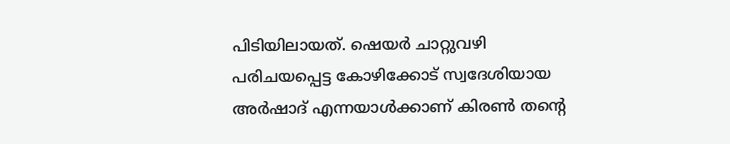പിടിയിലായത്. ഷെയര്‍ ചാറ്റുവഴി പരിചയപ്പെട്ട കോഴിക്കോട് സ്വദേശിയായ അര്‍ഷാദ് എന്നയാള്‍ക്കാണ് കിരണ്‍ തന്റെ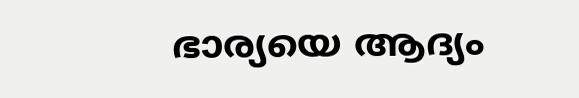ഭാര്യയെ ആദ്യം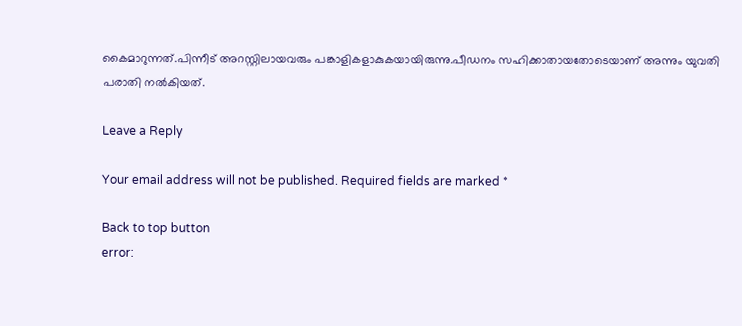കൈമാറുന്നത്.പിന്നീട് അറസ്റ്റിലായവരും പങ്കാളികളാകുകയായിരുന്നു.പീഡനം സഹിക്കാതായതോടെയാണ് അന്നും യുവതി പരാതി നല്‍കിയത്.

Leave a Reply

Your email address will not be published. Required fields are marked *

Back to top button
error: